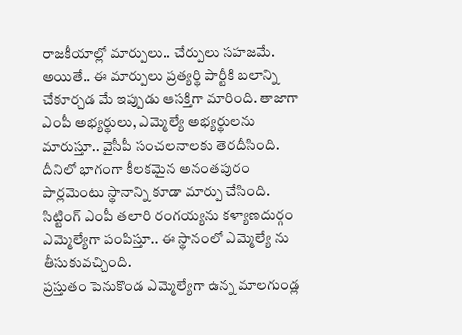రాజకీయాల్లో మార్పులు.. చేర్పులు సహజమే. అయితే.. ఈ మార్పులు ప్రత్యర్థి పార్టీకి బలాన్ని చేకూర్చడ మే ఇప్పుడు ఆసక్తిగా మారింది. తాజాగా ఎంపీ అభ్యర్థులు, ఎమ్మెల్యే అభ్యర్థులను మారుస్తూ.. వైసీపీ సంచలనాలకు తెరదీసింది. దీనిలో భాగంగా కీలకమైన అనంతపురం పార్లమెంటు స్థానాన్ని కూడా మార్పు చేసింది. సిట్టింగ్ ఎంపీ తలారి రంగయ్యను కళ్యాణదుర్గం ఎమ్మెల్యేగా పంపిస్తూ.. ఈ స్థానంలో ఎమ్మెల్యే ను తీసుకువచ్చింది.
ప్రస్తుతం పెనుకొండ ఎమ్మెల్యేగా ఉన్న మాలగుండ్ల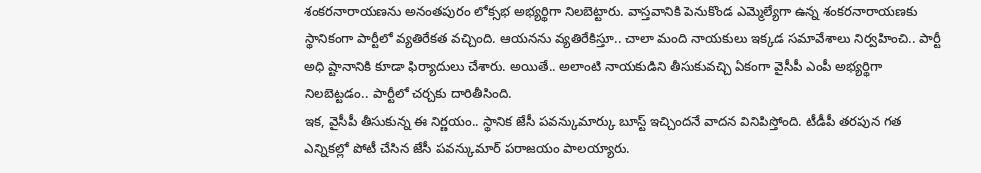శంకరనారాయణను అనంతపురం లోక్సభ అభ్యర్థిగా నిలబెట్టారు. వాస్తవానికి పెనుకొండ ఎమ్మెల్యేగా ఉన్న శంకరనారాయణకు స్థానికంగా పార్టీలో వ్యతిరేకత వచ్చింది. ఆయనను వ్యతిరేకిస్తూ.. చాలా మంది నాయకులు ఇక్కడ సమావేశాలు నిర్వహించి.. పార్టీ అధి ష్టానానికి కూడా ఫిర్యాదులు చేశారు. అయితే.. అలాంటి నాయకుడిని తీసుకువచ్చి ఏకంగా వైసీపీ ఎంపీ అభ్యర్థిగా నిలబెట్టడం.. పార్టీలో చర్చకు దారితీసింది.
ఇక, వైసీపీ తీసుకున్న ఈ నిర్ణయం.. స్థానిక జేసీ పవన్కుమార్కు బూస్ట్ ఇచ్చిందనే వాదన వినిపిస్తోంది. టీడీపీ తరపున గత ఎన్నికల్లో పోటీ చేసిన జేసీ పవన్కుమార్ పరాజయం పాలయ్యారు.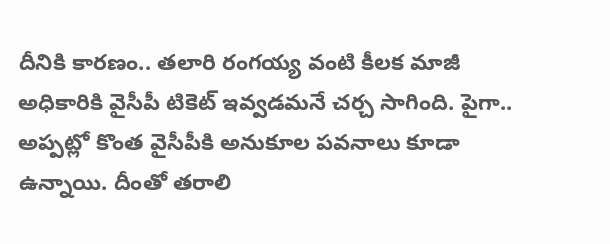దీనికి కారణం.. తలారి రంగయ్య వంటి కీలక మాజీ అధికారికి వైసీపీ టికెట్ ఇవ్వడమనే చర్చ సాగింది. పైగా.. అప్పట్లో కొంత వైసీపీకి అనుకూల పవనాలు కూడా ఉన్నాయి. దీంతో తరాలి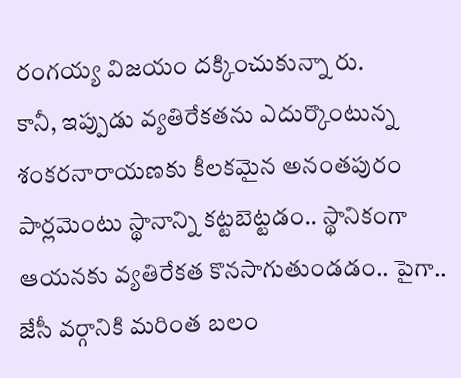రంగయ్య విజయం దక్కించుకున్నా రు.
కానీ, ఇప్పుడు వ్యతిరేకతను ఎదుర్కొంటున్న శంకరనారాయణకు కీలకమైన అనంతపురం పార్లమెంటు స్థానాన్ని కట్టబెట్టడం.. స్థానికంగా ఆయనకు వ్యతిరేకత కొనసాగుతుండడం.. పైగా.. జేసీ వర్గానికి మరింత బలం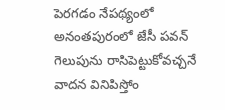పెరగడం నేపథ్యంలో అనంతపురంలో జేసీ పవన్ గెలుపును రాసిపెట్టుకోవచ్చనే వాదన వినిపిస్తోం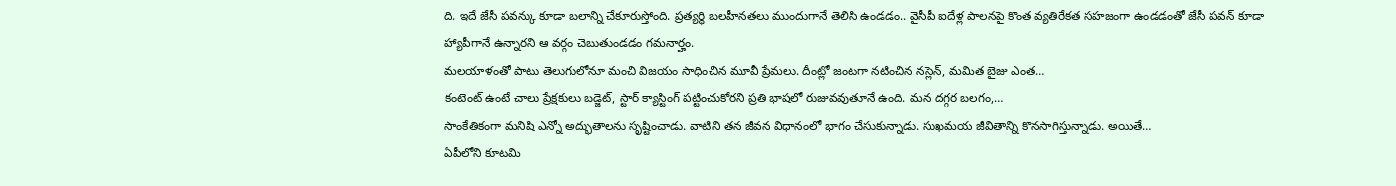ది. ఇదే జేసీ పవన్కు కూడా బలాన్ని చేకూరుస్తోంది. ప్రత్యర్థి బలహీనతలు ముందుగానే తెలిసి ఉండడం.. వైసీపీ ఐదేళ్ల పాలనపై కొంత వ్యతిరేకత సహజంగా ఉండడంతో జేసీ పవన్ కూడా హ్యాపీగానే ఉన్నారని ఆ వర్గం చెబుతుండడం గమనార్హం.
మలయాళంతో పాటు తెలుగులోనూ మంచి విజయం సాధించిన మూవీ ప్రేమలు. దీంట్లో జంటగా నటించిన నస్లెన్, మమిత బైజు ఎంత…
కంటెంట్ ఉంటే చాలు ప్రేక్షకులు బడ్జెట్, స్టార్ క్యాస్టింగ్ పట్టించుకోరని ప్రతి భాషలో రుజువవుతూనే ఉంది. మన దగ్గర బలగం,…
సాంకేతికంగా మనిషి ఎన్నో అద్భుతాలను సృష్టించాడు. వాటిని తన జీవన విధానంలో భాగం చేసుకున్నాడు. సుఖమయ జీవితాన్ని కొనసాగిస్తున్నాడు. అయితే…
ఏపీలోని కూటమి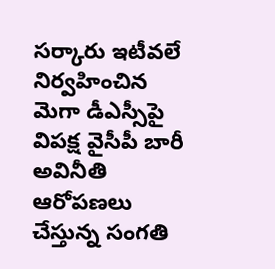సర్కారు ఇటీవలే నిర్వహించిన మెగా డీఎస్సీపై విపక్ష వైసీపీ బారీ అవినీతి ఆరోపణలు చేస్తున్న సంగతి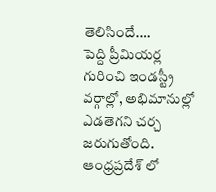తెలిసిందే.…
పెద్ది ప్రీమియర్ల గురించి ఇండస్ట్రీ వర్గాల్లో, అభిమానుల్లో ఎడతెగని చర్చ జరుగుతోంది. ఆంధ్రప్రదేశ్ లో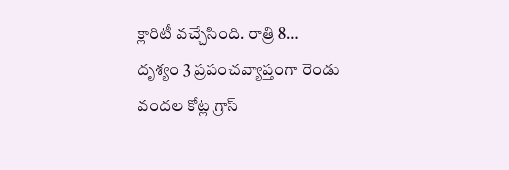క్లారిటీ వచ్చేసింది. రాత్రి 8…
దృశ్యం 3 ప్రపంచవ్యాప్తంగా రెండు వందల కోట్ల గ్రాస్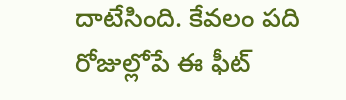దాటేసింది. కేవలం పది రోజుల్లోపే ఈ ఫీట్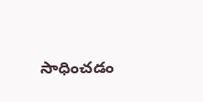సాధించడం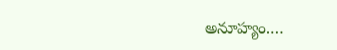అనూహ్యం.…